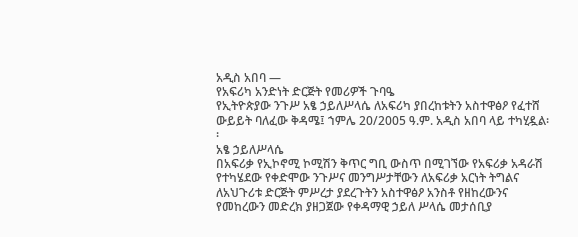አዲስ አበባ —
የአፍሪካ አንድነት ድርጅት የመሪዎች ጉባዔ
የኢትዮጵያው ንጉሥ አፄ ኃይለሥላሴ ለአፍሪካ ያበረከቱትን አስተዋፅዖ የፈተሸ ውይይት ባለፈው ቅዳሜ፤ ኀምሌ 20/2005 ዓ.ም. አዲስ አበባ ላይ ተካሂዷል፡፡
አፄ ኃይለሥላሴ
በአፍሪቃ የኢኮኖሚ ኮሚሽን ቅጥር ግቢ ውስጥ በሚገኘው የአፍሪቃ አዳራሽ የተካሄደው የቀድሞው ንጉሥና መንግሥታቸውን ለአፍሪቃ አርነት ትግልና ለአህጉሪቱ ድርጅት ምሥረታ ያደረጉትን አስተዋፅዖ አንስቶ የዘከረውንና የመከረውን መድረክ ያዘጋጀው የቀዳማዊ ኃይለ ሥላሴ መታሰቢያ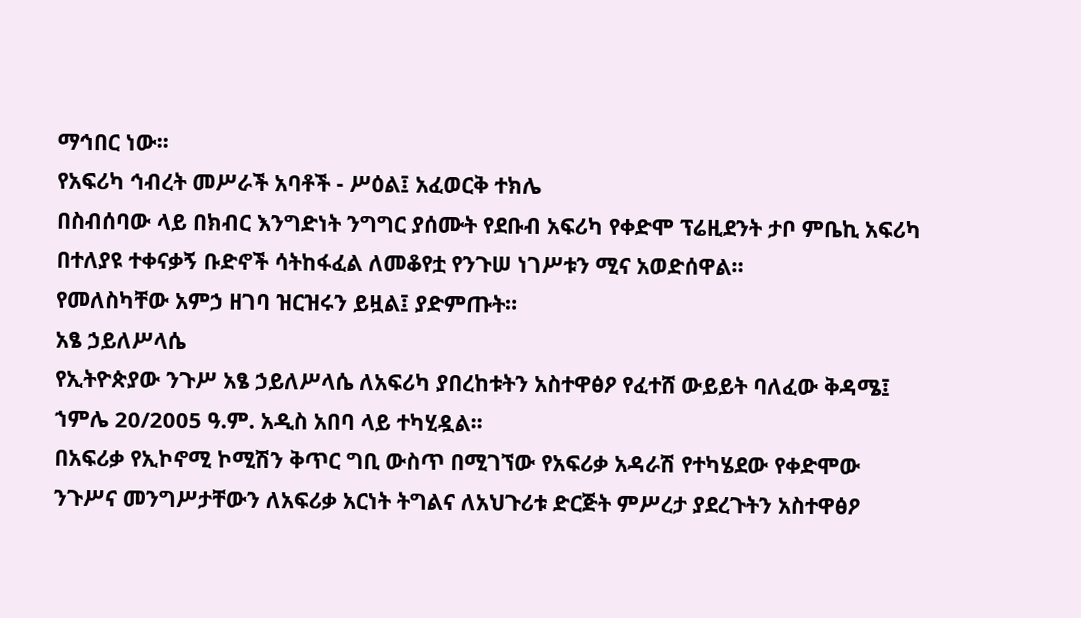ማኅበር ነው፡፡
የአፍሪካ ኅብረት መሥራች አባቶች - ሥዕል፤ አፈወርቅ ተክሌ
በስብሰባው ላይ በክብር እንግድነት ንግግር ያሰሙት የደቡብ አፍሪካ የቀድሞ ፕሬዚደንት ታቦ ምቤኪ አፍሪካ በተለያዩ ተቀናቃኝ ቡድኖች ሳትከፋፈል ለመቆየቷ የንጉሠ ነገሥቱን ሚና አወድሰዋል።
የመለስካቸው አምኃ ዘገባ ዝርዝሩን ይዟል፤ ያድምጡት።
አፄ ኃይለሥላሴ
የኢትዮጵያው ንጉሥ አፄ ኃይለሥላሴ ለአፍሪካ ያበረከቱትን አስተዋፅዖ የፈተሸ ውይይት ባለፈው ቅዳሜ፤ ኀምሌ 20/2005 ዓ.ም. አዲስ አበባ ላይ ተካሂዷል፡፡
በአፍሪቃ የኢኮኖሚ ኮሚሽን ቅጥር ግቢ ውስጥ በሚገኘው የአፍሪቃ አዳራሽ የተካሄደው የቀድሞው ንጉሥና መንግሥታቸውን ለአፍሪቃ አርነት ትግልና ለአህጉሪቱ ድርጅት ምሥረታ ያደረጉትን አስተዋፅዖ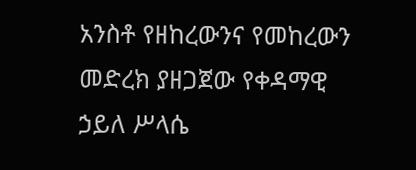አንስቶ የዘከረውንና የመከረውን መድረክ ያዘጋጀው የቀዳማዊ ኃይለ ሥላሴ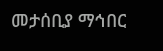መታሰቢያ ማኅበር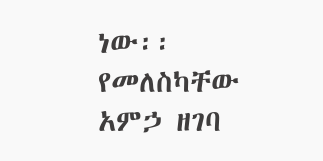ነው፡፡
የመለስካቸው አምኃ ዘገባ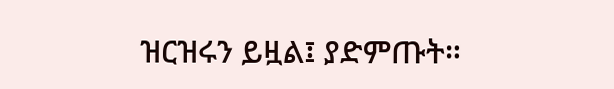ዝርዝሩን ይዟል፤ ያድምጡት።